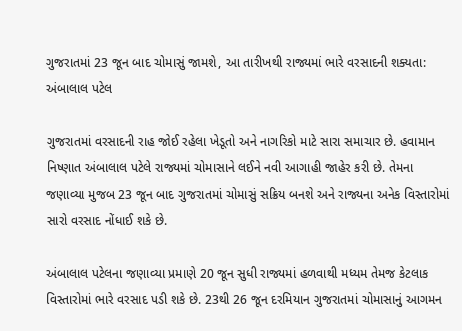ગુજરાતમાં 23 જૂન બાદ ચોમાસું જામશે, આ તારીખથી રાજ્યમાં ભારે વરસાદની શક્યતા: અંબાલાલ પટેલ

ગુજરાતમાં વરસાદની રાહ જોઈ રહેલા ખેડૂતો અને નાગરિકો માટે સારા સમાચાર છે. હવામાન નિષ્ણાત અંબાલાલ પટેલે રાજ્યમાં ચોમાસાને લઈને નવી આગાહી જાહેર કરી છે. તેમના જણાવ્યા મુજબ 23 જૂન બાદ ગુજરાતમાં ચોમાસું સક્રિય બનશે અને રાજ્યના અનેક વિસ્તારોમાં સારો વરસાદ નોંધાઈ શકે છે.

અંબાલાલ પટેલના જણાવ્યા પ્રમાણે 20 જૂન સુધી રાજ્યમાં હળવાથી મધ્યમ તેમજ કેટલાક વિસ્તારોમાં ભારે વરસાદ પડી શકે છે. 23થી 26 જૂન દરમિયાન ગુજરાતમાં ચોમાસાનું આગમન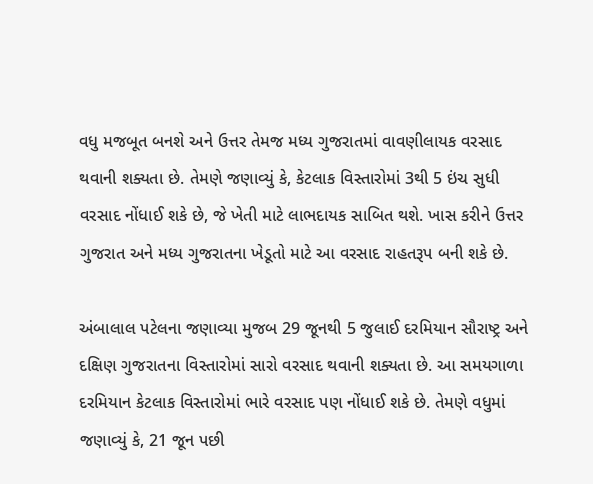વધુ મજબૂત બનશે અને ઉત્તર તેમજ મધ્ય ગુજરાતમાં વાવણીલાયક વરસાદ થવાની શક્યતા છે. તેમણે જણાવ્યું કે, કેટલાક વિસ્તારોમાં 3થી 5 ઇંચ સુધી વરસાદ નોંધાઈ શકે છે, જે ખેતી માટે લાભદાયક સાબિત થશે. ખાસ કરીને ઉત્તર ગુજરાત અને મધ્ય ગુજરાતના ખેડૂતો માટે આ વરસાદ રાહતરૂપ બની શકે છે.

અંબાલાલ પટેલના જણાવ્યા મુજબ 29 જૂનથી 5 જુલાઈ દરમિયાન સૌરાષ્ટ્ર અને દક્ષિણ ગુજરાતના વિસ્તારોમાં સારો વરસાદ થવાની શક્યતા છે. આ સમયગાળા દરમિયાન કેટલાક વિસ્તારોમાં ભારે વરસાદ પણ નોંધાઈ શકે છે. તેમણે વધુમાં જણાવ્યું કે, 21 જૂન પછી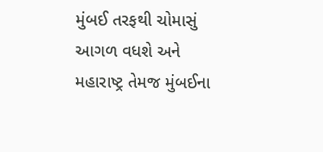મુંબઈ તરફથી ચોમાસું આગળ વધશે અને મહારાષ્ટ્ર તેમજ મુંબઈના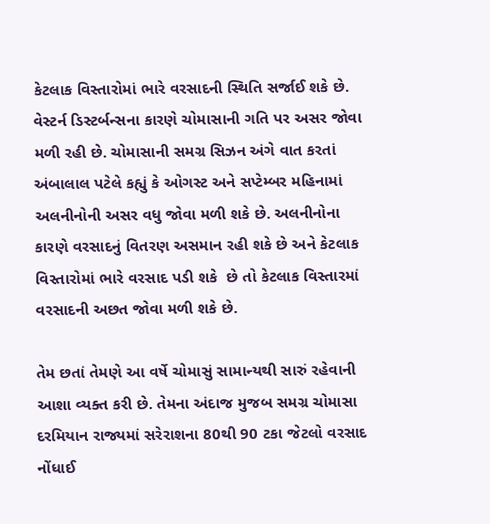કેટલાક વિસ્તારોમાં ભારે વરસાદની સ્થિતિ સર્જાઈ શકે છે. વેસ્ટર્ન ડિસ્ટર્બન્સના કારણે ચોમાસાની ગતિ પર અસર જોવા મળી રહી છે. ચોમાસાની સમગ્ર સિઝન અંગે વાત કરતાં અંબાલાલ પટેલે કહ્યું કે ઓગસ્ટ અને સપ્ટેમ્બર મહિનામાં અલનીનોની અસર વધુ જોવા મળી શકે છે. અલનીનોના કારણે વરસાદનું વિતરણ અસમાન રહી શકે છે અને કેટલાક વિસ્તારોમાં ભારે વરસાદ પડી શકે  છે તો કેટલાક વિસ્તારમાં વરસાદની અછત જોવા મળી શકે છે.

તેમ છતાં તેમણે આ વર્ષે ચોમાસું સામાન્યથી સારું રહેવાની આશા વ્યક્ત કરી છે. તેમના અંદાજ મુજબ સમગ્ર ચોમાસા દરમિયાન રાજ્યમાં સરેરાશના 80થી 90 ટકા જેટલો વરસાદ નોંધાઈ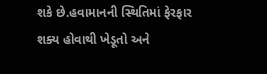શકે છે.હવામાનની સ્થિતિમાં ફેરફાર શક્ય હોવાથી ખેડૂતો અને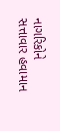નાગરિકોને સત્તાવાર હવામાન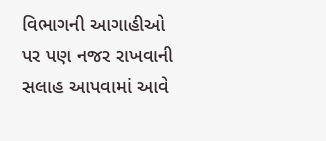વિભાગની આગાહીઓ પર પણ નજર રાખવાની સલાહ આપવામાં આવે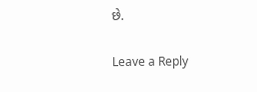છે.

Leave a Reply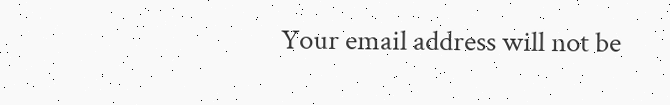Your email address will not be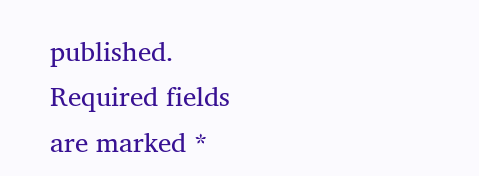published. Required fields are marked *